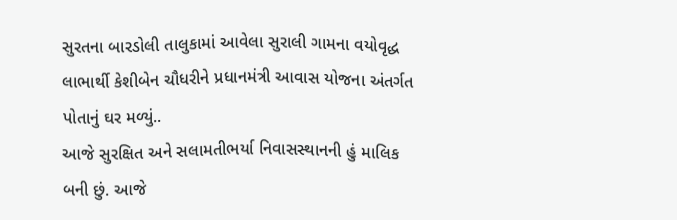સુરતના બારડોલી તાલુકામાં આવેલા સુરાલી ગામના વયોવૃદ્ધ લાભાર્થી કેશીબેન ચૌધરીને પ્રધાનમંત્રી આવાસ યોજના અંતર્ગત પોતાનું ઘર મળ્યું..
આજે સુરક્ષિત અને સલામતીભર્યા નિવાસસ્થાનની હું માલિક બની છું. આજે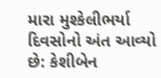મારા મુશ્કેલીભર્યા દિવસોનો અંત આવ્યો છે: કેશીબેન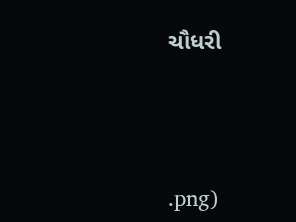ચૌધરી




.png)